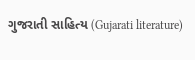ગુજરાતી સાહિત્ય (Gujarati literature)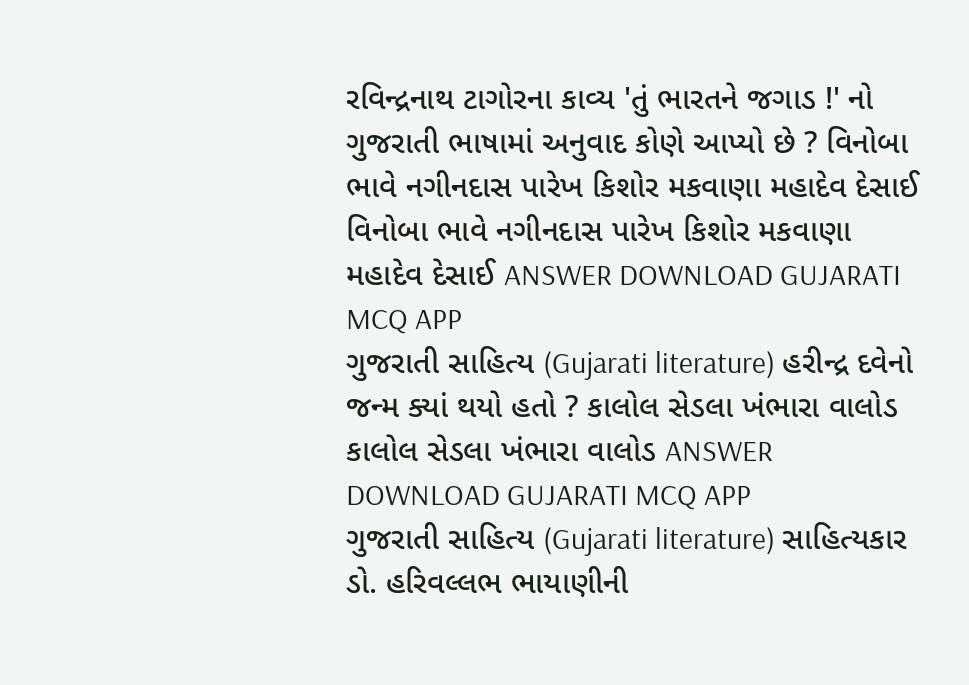રવિન્દ્રનાથ ટાગોરના કાવ્ય 'તું ભારતને જગાડ !' નો ગુજરાતી ભાષામાં અનુવાદ કોણે આપ્યો છે ? વિનોબા ભાવે નગીનદાસ પારેખ કિશોર મકવાણા મહાદેવ દેસાઈ વિનોબા ભાવે નગીનદાસ પારેખ કિશોર મકવાણા મહાદેવ દેસાઈ ANSWER DOWNLOAD GUJARATI MCQ APP
ગુજરાતી સાહિત્ય (Gujarati literature) હરીન્દ્ર દવેનો જન્મ ક્યાં થયો હતો ? કાલોલ સેડલા ખંભારા વાલોડ કાલોલ સેડલા ખંભારા વાલોડ ANSWER DOWNLOAD GUJARATI MCQ APP
ગુજરાતી સાહિત્ય (Gujarati literature) સાહિત્યકાર ડો. હરિવલ્લભ ભાયાણીની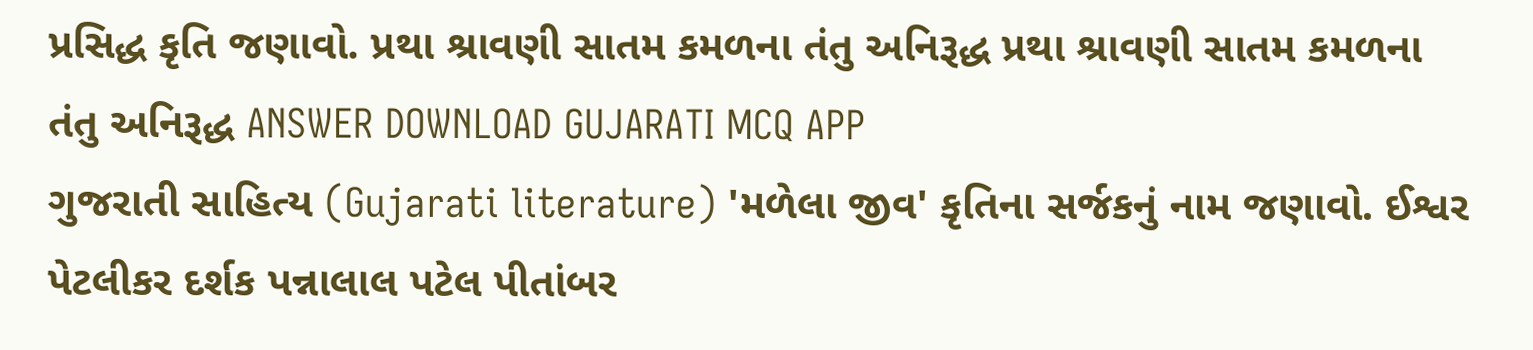પ્રસિદ્ધ કૃતિ જણાવો. પ્રથા શ્રાવણી સાતમ કમળના તંતુ અનિરૂદ્ધ પ્રથા શ્રાવણી સાતમ કમળના તંતુ અનિરૂદ્ધ ANSWER DOWNLOAD GUJARATI MCQ APP
ગુજરાતી સાહિત્ય (Gujarati literature) 'મળેલા જીવ' કૃતિના સર્જકનું નામ જણાવો. ઈશ્વર પેટલીકર દર્શક પન્નાલાલ પટેલ પીતાંબર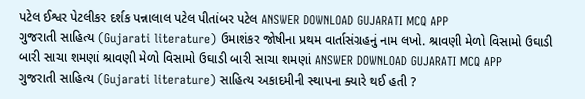પટેલ ઈશ્વર પેટલીકર દર્શક પન્નાલાલ પટેલ પીતાંબર પટેલ ANSWER DOWNLOAD GUJARATI MCQ APP
ગુજરાતી સાહિત્ય (Gujarati literature) ઉમાશંકર જોષીના પ્રથમ વાર્તાસંગ્રહનું નામ લખો. શ્રાવણી મેળો વિસામો ઉઘાડી બારી સાચા શમણાં શ્રાવણી મેળો વિસામો ઉઘાડી બારી સાચા શમણાં ANSWER DOWNLOAD GUJARATI MCQ APP
ગુજરાતી સાહિત્ય (Gujarati literature) સાહિત્ય અકાદમીની સ્થાપના ક્યારે થઈ હતી ?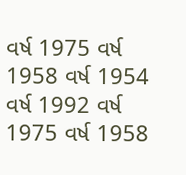વર્ષ 1975 વર્ષ 1958 વર્ષ 1954 વર્ષ 1992 વર્ષ 1975 વર્ષ 1958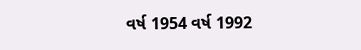વર્ષ 1954 વર્ષ 1992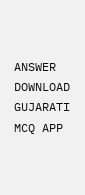ANSWER DOWNLOAD GUJARATI MCQ APP